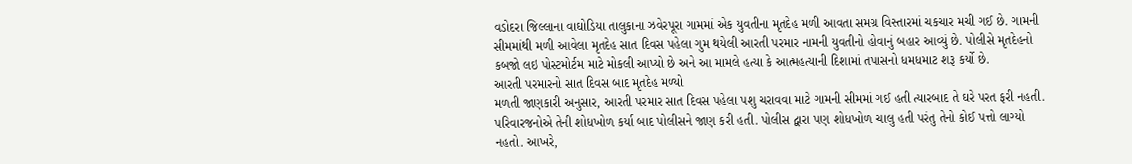વડોદરા જિલ્લાના વાઘોડિયા તાલુકાના ઝવેરપૂરા ગામમાં એક યુવતીના મૃતદેહ મળી આવતા સમગ્ર વિસ્તારમાં ચકચાર મચી ગઈ છે. ગામની સીમમાંથી મળી આવેલા મૃતદેહ સાત દિવસ પહેલા ગુમ થયેલી આરતી પરમાર નામની યુવતીનો હોવાનું બહાર આવ્યું છે. પોલીસે મૃતદેહનો કબજો લઇ પોસ્ટમોર્ટમ માટે મોકલી આપ્યો છે અને આ મામલે હત્યા કે આત્મહત્યાની દિશામાં તપાસનો ધમધમાટ શરૂ કર્યો છે.
આરતી પરમારનો સાત દિવસ બાદ મૃતદેહ મળ્યો
મળતી જાણકારી અનુસાર, આરતી પરમાર સાત દિવસ પહેલા પશુ ચરાવવા માટે ગામની સીમમાં ગઈ હતી ત્યારબાદ તે ઘરે પરત ફરી નહતી. પરિવારજનોએ તેની શોધખોળ કર્યા બાદ પોલીસને જાણ કરી હતી. પોલીસ દ્વારા પણ શોધખોળ ચાલુ હતી પરંતુ તેનો કોઈ પત્તો લાગ્યો નહતો. આખરે,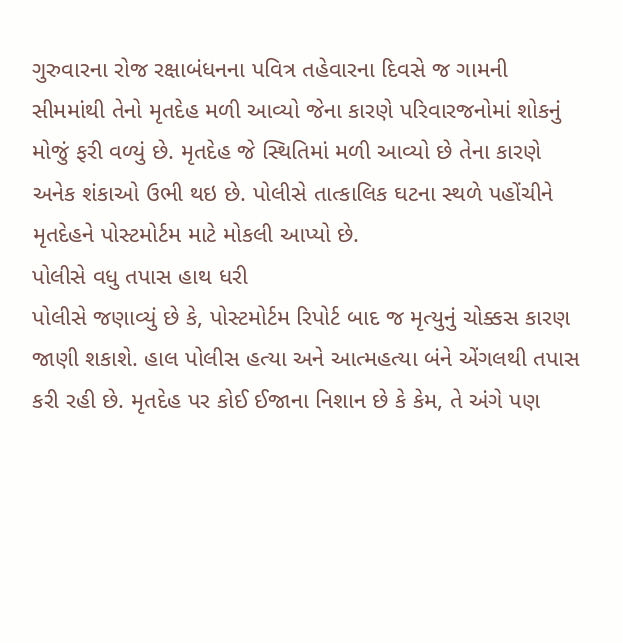ગુરુવારના રોજ રક્ષાબંધનના પવિત્ર તહેવારના દિવસે જ ગામની સીમમાંથી તેનો મૃતદેહ મળી આવ્યો જેના કારણે પરિવારજનોમાં શોકનું મોજું ફરી વળ્યું છે. મૃતદેહ જે સ્થિતિમાં મળી આવ્યો છે તેના કારણે અનેક શંકાઓ ઉભી થઇ છે. પોલીસે તાત્કાલિક ઘટના સ્થળે પહોંચીને મૃતદેહને પોસ્ટમોર્ટમ માટે મોકલી આપ્યો છે.
પોલીસે વધુ તપાસ હાથ ધરી
પોલીસે જણાવ્યું છે કે, પોસ્ટમોર્ટમ રિપોર્ટ બાદ જ મૃત્યુનું ચોક્કસ કારણ જાણી શકાશે. હાલ પોલીસ હત્યા અને આત્મહત્યા બંને એંગલથી તપાસ કરી રહી છે. મૃતદેહ પર કોઈ ઈજાના નિશાન છે કે કેમ, તે અંગે પણ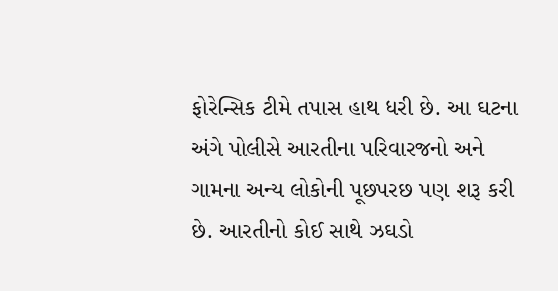ફોરેન્સિક ટીમે તપાસ હાથ ધરી છે. આ ઘટના અંગે પોલીસે આરતીના પરિવારજનો અને ગામના અન્ય લોકોની પૂછપરછ પણ શરૂ કરી છે. આરતીનો કોઈ સાથે ઝઘડો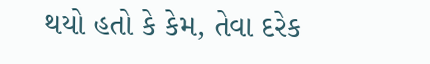થયો હતો કે કેમ, તેવા દરેક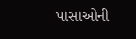પાસાઓની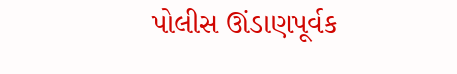પોલીસ ઊંડાણપૂર્વક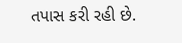તપાસ કરી રહી છે.